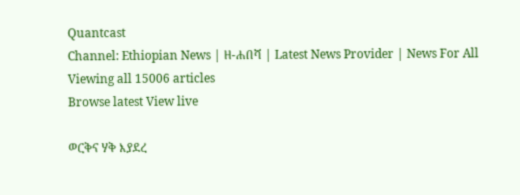Quantcast
Channel: Ethiopian News | ዘ-ሐበሻ | Latest News Provider | News For All
Viewing all 15006 articles
Browse latest View live

ወርቅና ሃቅ እያደረ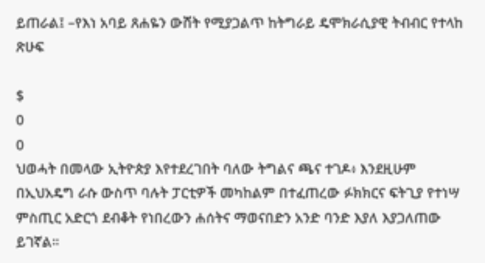ይጠራል፤ –የእነ አባይ ጸሐዬን ውሸት የሚያጋልጥ ከትግራይ ዴሞክራሲያዊ ትብብር የተላከ ጽሁፍ

$
0
0
ህወሓት በመላው ኢትዮጵያ እየተደረገበት ባለው ትግልና ጫና ተገዶ፥ እንደዚሁም በኢህአዴግ ራሱ ውስጥ ባሉት ፓርቲዎች መካከልም በተፈጠረው ፉክክርና ፍትጊያ የተነሣ ምስጢር አድርጎ ደብቆት የነበረውን ሐሰትና ማወናበድን አንድ ባንድ እያለ እያጋለጠው ይገኛል።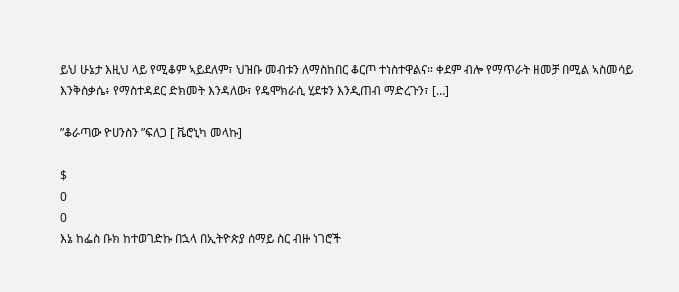ይህ ሁኔታ እዚህ ላይ የሚቆም ኣይደለም፣ ህዝቡ መብቱን ለማስከበር ቆርጦ ተነስተዋልና። ቀደም ብሎ የማጥራት ዘመቻ በሚል ኣስመሳይ እንቅስቃሴ፥ የማስተዳደር ድክመት እንዳለው፣ የዴሞክራሲ ሂደቱን እንዲጠብ ማድረጉን፣ […]

”ቆራጣው ዮሀንስን ”ፍለጋ [ ቬሮኒካ መላኩ]

$
0
0
እኔ ከፌስ ቡክ ከተወገድኩ በኋላ በኢትዮጵያ ሰማይ ስር ብዙ ነገሮች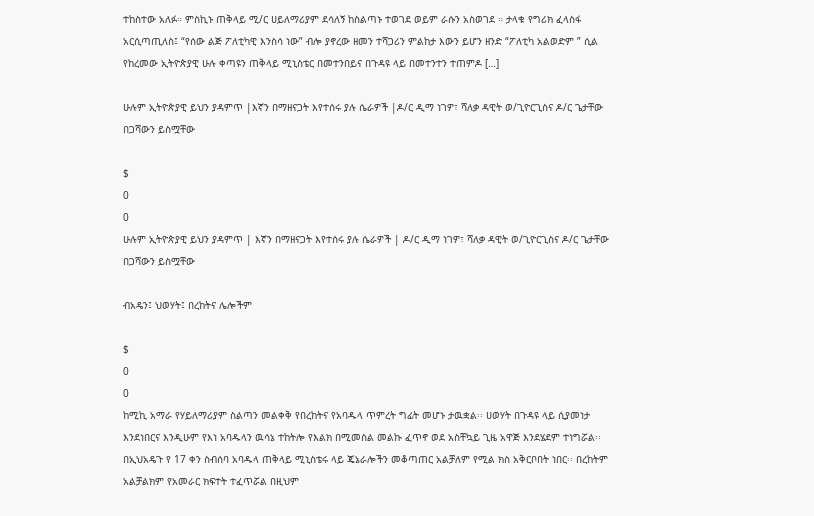ተከስተው አለፉ። ምስኪኑ ጠቅላይ ሚ/ር ሀይለማሪያም ደሳለኝ ከስልጣኑ ተወገደ ወይም ራሱን አስወገደ ። ታላቁ የግሪክ ፈላስፋ አርሲጣጢለስ፤ “የሰው ልጅ ፖለቲካዊ እንስሳ ነው” ብሎ ያኖረው ዘመን ተሻጋሪን ምልከታ እውን ይሆን ዘንድ “ፖለቲካ አልወድም ” ሲል የከረመው ኢትዮጵያዊ ሁሉ ቀጣዩን ጠቅላይ ሚኒስቴር በመተንበይና በጉዳዩ ላይ በመተንተን ተጠምዶ […]

ሁሉም ኢትዮጵያዊ ይህን ያዳምጥ |እኛን በማዘናጋት እየተሰሩ ያሉ ሴራዎች |ዶ/ር ዲማ ነገዎ፣ ሻለቃ ዳዊት ወ/ጊዮርጊስና ዶ/ር ጌታቸው በጋሻውን ይስሟቸው

$
0
0
ሁሉም ኢትዮጵያዊ ይህን ያዳምጥ | እኛን በማዘናጋት እየተሰሩ ያሉ ሴራዎች | ዶ/ር ዲማ ነገዎ፣ ሻለቃ ዳዊት ወ/ጊዮርጊስና ዶ/ር ጌታቸው በጋሻውን ይስሟቸው

ብአዴን፤ ህወሃት፤ በረከትና ሌሎችም

$
0
0
ከሚኪ አማራ የሃይለማሪያም ስልጣን መልቀቅ የበረከትና የአባዱላ ጥምረት ግፊት መሆኑ ታዉቋል፡፡ ሀወሃት በጉዳዩ ላይ ሲያመነታ እንደነበርና እንዲሁም የእነ አባዱላን ዉሳኔ ተከትሎ የእልክ በሚመስል መልኩ ፈጥኖ ወደ አስቸኳይ ጊዜ አዋጅ እንደሄደም ተነግሯል፡፡ በኢህአዴጉ የ 17 ቀን ስብሰባ አባዱላ ጠቅላይ ሚኒስቴሩ ላይ ጄኔራሎችን መቆጣጠር አልቻለም የሚል ክስ አቅርቦበት ነበር፡፡ በረከትም አልቻልክም የአመራር ክፍተት ተፈጥሯል በዚህም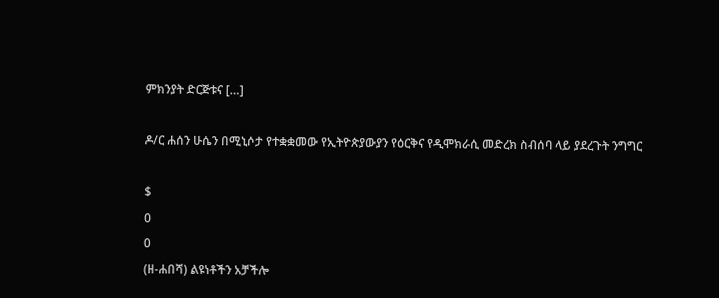ምክንያት ድርጅቱና […]

ዶ/ር ሐሰን ሁሴን በሚኒሶታ የተቋቋመው የኢትዮጵያውያን የዕርቅና የዲሞክራሲ መድረክ ስብሰባ ላይ ያደረጉት ንግግር

$
0
0
(ዘ-ሐበሻ) ልዩነቶችን አቻችሎ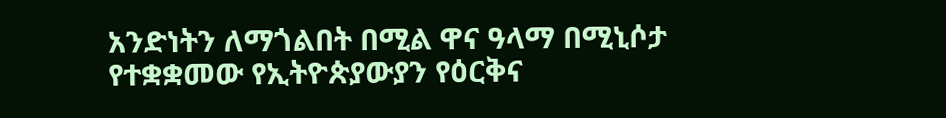አንድነትን ለማጎልበት በሚል ዋና ዓላማ በሚኒሶታ የተቋቋመው የኢትዮጵያውያን የዕርቅና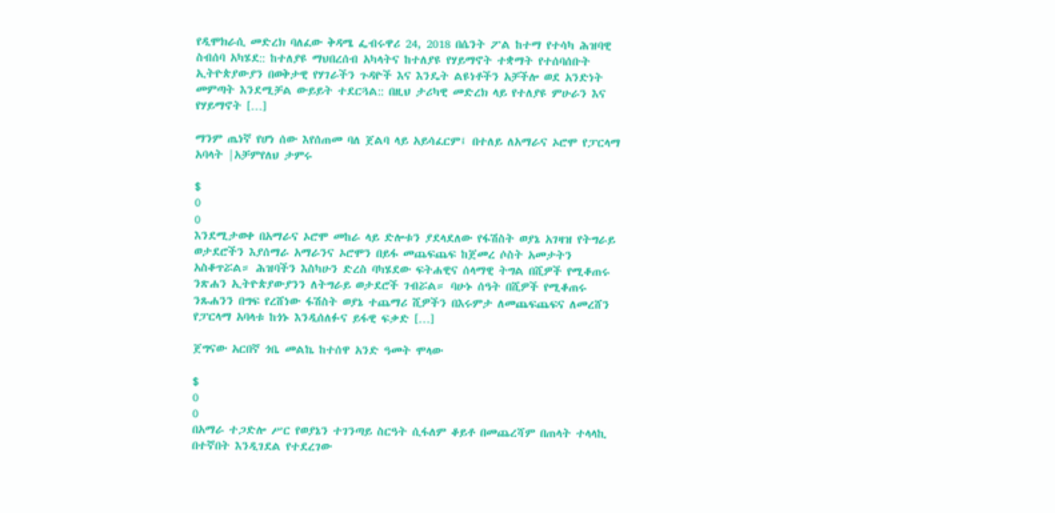የዲሞክራሲ መድረክ ባለፈው ቅዳሜ ፌብሩዋሪ 24, 2018 በሴንት ፖል ከተማ የተሳካ ሕዝባዊ ስብሰባ አካሄደ:: ከተለያዩ ማህበረሰብ አካላትና ከተለያዩ የሃይማኖት ተቋማት የተሰባሰቡት ኢትዮጵያውያን በወቅታዊ የሃገራችን ጉዳዮች እና እንዴት ልዩነቶችን አቻችሎ ወደ አንድነት መምጣት እንደሚቻል ውይይት ተደርጓል:: በዚህ ታሪካዊ መድረክ ላይ የተለያዩ ምሁራን እና የሃይማኖት […]

ማንም ጤነኛ የሆነ ሰው እየሰጠመ ባለ ጀልባ ላይ አይሳፈርም፤ በተለይ ለአማራና ኦሮሞ የፓርላማ አባላት |አቻምየለህ ታምሩ

$
0
0
እንደሚታወቀ በአማራና ኦሮሞ መከራ ላይ ድሎቱን ያደላደለው የፋሽስት ወያኔ አገዛዝ የትግራይ ወታደሮችን እያሰማራ አማራንና ኦሮሞን በይፋ መጨፍጨፍ ከጀመረ ሶስት አመታትን አስቆጥሯል። ሕዝባችን እስካሁን ድረስ ባካሄደው ፍትሐዊና ሰላማዊ ትግል በሺዎች የሚቆጠሩ ንጽሐን ኢትዮጵያውያንን ለትግራይ ወታደሮች ገብሯል። ባሁኑ ሰዓት በሺዎች የሚቆጠሩ ንጹሐንን በግፍ የረሸነው ፋሽስት ወያኔ ተጨማሪ ሺዎችን በእሩምታ ለመጨፍጨፍና ለመረሸን የፓርላማ አባላቱ ከጎኑ እንዲሰለፉና ይፋዊ ፍቃድ […]

ጀግናው አርበኛ ጎቤ መልኬ ከተሰዋ አንድ ዓመት ሞላው

$
0
0
በአማራ ተጋድሎ ሥር የወያኔን ተገንጣይ ስርዓት ሲፋለም ቆይቶ በመጨረሻም በጠላት ተላላኪ በተኛበት እንዲገደል የተደረገው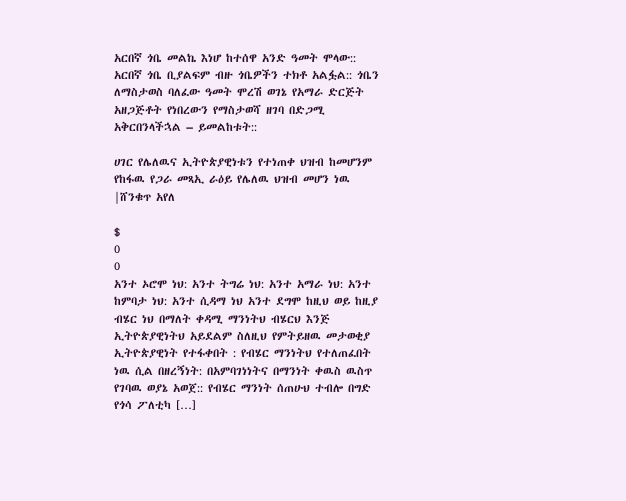አርበኛ ጎቤ መልኬ እነሆ ከተሰዋ አንድ ዓመት ሞላው:: አርበኛ ጎቤ ቢያልፍም ብዙ ጎቤዎችን ተክቶ አልፏል:: ጎቤን ለማስታወስ ባለፈው ዓመት ሞረሽ ወገኔ የአማራ ድርጅት አዘጋጅቶት የነበረውን የማስታወሻ ዘገባ በድጋሚ አቅርበንላችኋል – ይመልከቱት::

ሀገር የሌለዉና ኢትዮጵያዊነቱን የተነጠቀ ህዝብ ከመሆንም የከፋዉ የጋራ መጻኢ ራዕይ የሌለዉ ህዝብ መሆን ነዉ |ሸንቁጥ አየለ

$
0
0
አንተ ኦሮሞ ነህ: አንተ ትግሬ ነህ: አንተ አማራ ነህ: አንተ ከምባታ ነህ: አንተ ሲዳማ ነህ አንተ ደግሞ ከዚህ ወይ ከዚያ ብሄር ነህ በማለት ቀዳሚ ማንነትህ ብሄርህ እንጅ ኢትዮጵያዊነትህ አይደልም ስለዚህ የምትይዘዉ መታወቂያ ኢትዮጵያዊነት የተፋቀበት : የብሄር ማንነትህ የተለጠፈበት ነዉ ሲል በዘረኝነት: በአምባገነነትና በማንነት ቀዉስ ዉስጥ የገባዉ ወያኔ አወጀ:: የብሄር ማንነት ሰጠሁህ ተብሎ በግድ የጎሳ ፖለቲካ […]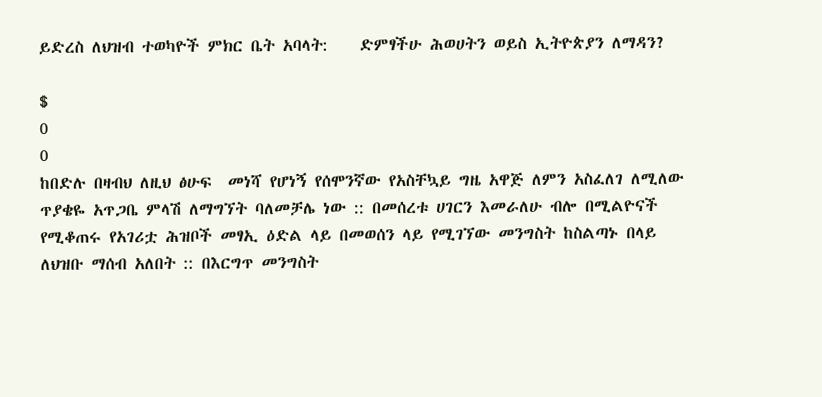ይድረስ ለህዝብ ተወካዮች ምክር ቤት አባላት:    ድምፃችሁ ሕወሀትን ወይስ ኢትዮጵያን ለማዳን?

$
0
0
ከበድሉ በዛብህ ለዚህ ፅሁፍ  መነሻ የሆነኝ የሰሞንኛው የአስቸኳይ ግዜ አዋጅ ለምን አስፈለገ ለሚለው ጥያቄዬ አጥጋቤ ምላሽ ለማግኘት ባለመቻሌ ነው :: በመሰረቱ ሀገርን እመራለሁ ብሎ በሚልዮናች የሚቆጠሩ የአገሪቷ ሕዝቦች መፃኢ ዕድል ላይ በመወሰን ላይ የሚገኘው መንግስት ከስልጣኑ በላይ ለህዝቡ ማሰብ አለበት :: በእርግጥ መንግስት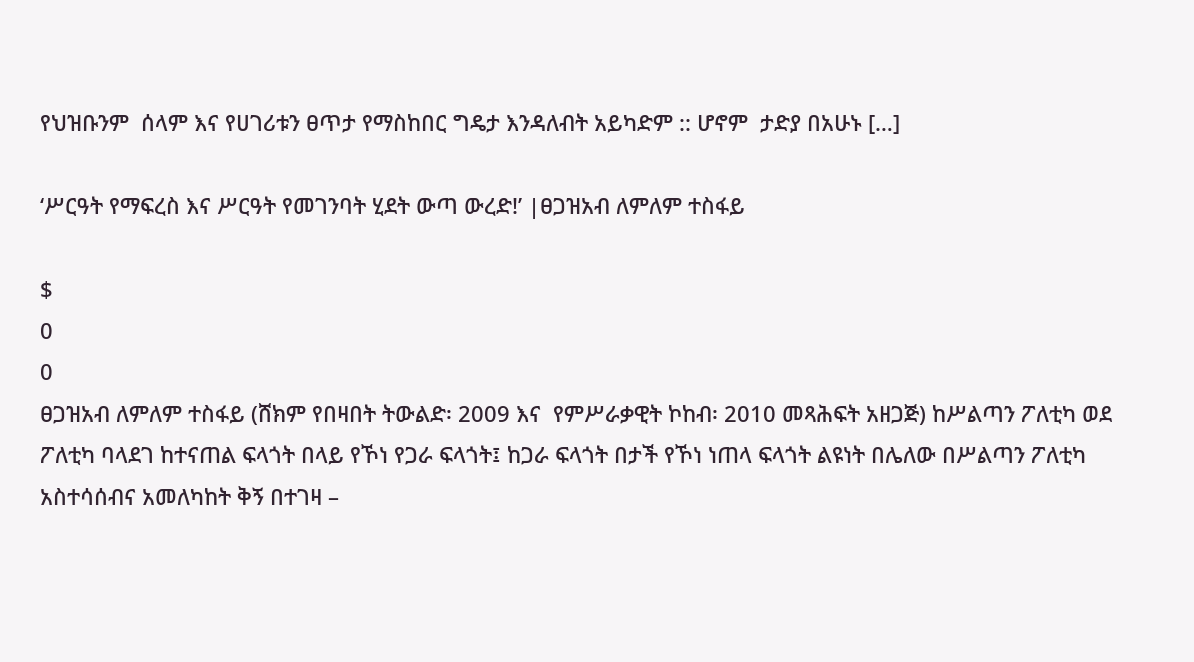የህዝቡንም  ሰላም እና የሀገሪቱን ፀጥታ የማስከበር ግዴታ እንዳለብት አይካድም :: ሆኖም  ታድያ በአሁኑ […]

‘ሥርዓት የማፍረስ እና ሥርዓት የመገንባት ሂደት ውጣ ውረድ!’ |ፀጋዝአብ ለምለም ተስፋይ

$
0
0
ፀጋዝአብ ለምለም ተስፋይ (ሸክም የበዛበት ትውልድ፡ 2009 እና  የምሥራቃዊት ኮከብ፡ 2010 መጻሕፍት አዘጋጅ) ከሥልጣን ፖለቲካ ወደ ፖለቲካ ባላደገ ከተናጠል ፍላጎት በላይ የኾነ የጋራ ፍላጎት፤ ከጋራ ፍላጎት በታች የኾነ ነጠላ ፍላጎት ልዩነት በሌለው በሥልጣን ፖለቲካ አስተሳሰብና አመለካከት ቅኝ በተገዛ –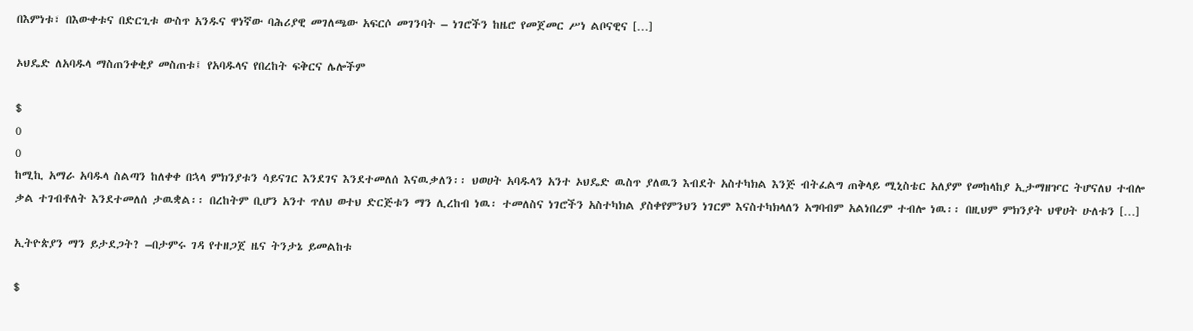በእምነቱ፣ በእውቀቱና በድርጊቱ ውስጥ አንዱና ዋነኛው ባሕሪያዊ መገለጫው አፍርሶ መገንባት – ነገሮችን ከዜሮ የመጀመር ሥነ ልቦናዊና […]

ኦህዴድ ለአባዱላ ማስጠንቀቂያ መስጠቱ፤ የአባዱላና የበረከት ፍቅርና ሌሎችም

$
0
0
ከሚኪ አማራ አባዱላ ስልጣን ከለቀቀ በኋላ ምክንያቱን ሳይናገር እንደገና እንደተመለሰ እናዉቃለን፡፡ ህወሀት አባዱላን አንተ ኦህዴድ ዉስጥ ያለዉን እብደት አስተካክል እንጅ ብትፈልግ ጠቅላይ ሚኒስቴር አለያም የመከላከያ ኢታማዘዦር ትሆናለህ ተብሎ ቃል ተገብቶለት እንደተመለሰ ታዉቋል፡፡ በረከትም ቢሆን አንተ ጥለህ ወተህ ድርጅቱን ማን ሊረከብ ነዉ፡ ተመለስና ነገሮችን አስተካክል ያስቀየምንህን ነገርም እናስተካክላለን አግባብም አልነበረም ተብሎ ነዉ፡፡ በዚህም ምክንያት ህዋሀት ሁለቱን […]

ኢትዮጵያን ማን ይታደጋት? –በታምሩ ገዳ የተዘጋጀ ዜና ትንታኔ ይመልከቱ

$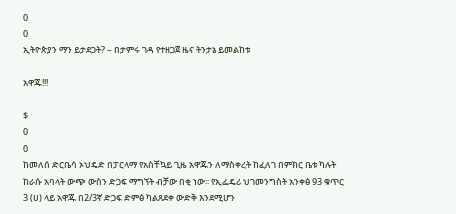0
0
ኢትዮጵያን ማን ይታደጋት? – በታምሩ ገዳ የተዘጋጀ ዜና ትንታኔ ይመልከቱ

አዋጁ!!!

$
0
0
ከመለሰ ድርቤሳ ኦህዴድ በፓርላማ የአስቸኳይ ጊዜ አዋጁን ለማስቀረት ከፈለገ በምክር ቤቱ ካሉት ከራሱ አባላት ውጭ ውስን ድጋፍ ማግኘት ብቻው በቂ ነው፡፡ የኢፌዴሪ ህገመንግስት አንቀፅ 93 ቁጥር 3 (ሀ) ላይ አዋጁ በ2/3ኛ ድጋፍ ድምፅ ካልጸደቀ ውድቅ እንደሚሆን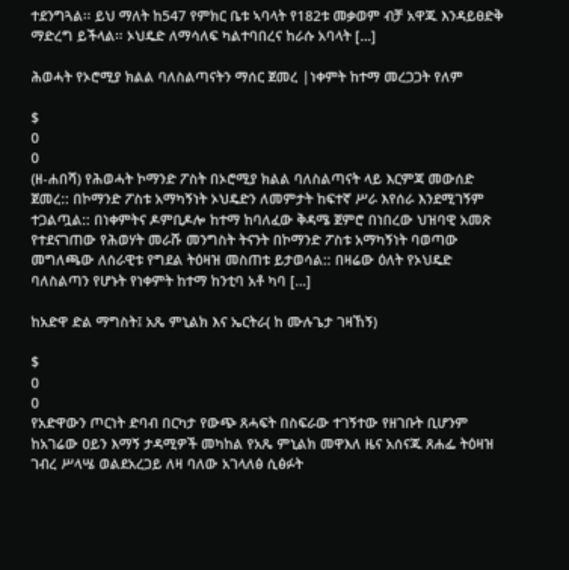ተደንግጓል፡፡ ይህ ማለት ከ547 የምክር ቤቱ ኣባላት የ182ቱ መቃወም ብቻ አዋጁ እንዳይፀድቅ ማድረግ ይችላል፡፡ ኦህዴድ ለማሳለፍ ካልተባበረና ከራሱ አባላት […]

ሕወሓት የኦሮሚያ ክልል ባለስልጣናትን ማሰር ጀመረ |ነቀምት ከተማ መረጋጋት የለም

$
0
0
(ዘ-ሐበሻ) የሕወሓት ኮማንድ ፖስት በኦሮሚያ ክልል ባለስልጣናት ላይ እርምጃ መውሰድ ጀመረ:: በኮማንድ ፖስቱ አማካኝነት ኦህዴድን ለመምታት ከፍተኛ ሥራ እየሰራ እንደሚገኝም ተጋልጧል:: በነቀምትና ዶምቢዶሎ ከተማ ከባለፈው ቅዳሜ ጀምሮ በነበረው ህዝባዊ አመጽ የተደናገጠው የሕወሃት መራሹ መንግስት ትናንት በኮማንድ ፖስቱ አማካኝነት ባወጣው መግለጫው ለሰራዊቱ የግደል ትዕዛዝ መስጠቱ ይታወሳል:: በዛሬው ዕለት የኦህዴድ ባለስልጣን የሆኑት የነቀምት ከተማ ከንቲባ አቶ ካባ […]

ከአድዋ ድል ማግስት፤ አጼ ምኒልክ እና ኤርትራ( ከ ሙሉጌታ ገዛኸኝ)

$
0
0
የአድዋውን ጦርነት ድባብ በርካታ የውጭ ጸሓፍት በስፍራው ተገኝተው የዘገቡት ቢሆንም ከአገሬው ዐይን እማኝ ታዳሚዎች መካከል የአጼ ምኒልክ መዋእለ ዜና አሰናጁ ጸሐፌ ትዕዛዝ ገብረ ሥላሤ ወልደአረጋይ ለዛ ባለው አገላለፅ ሲፅፉት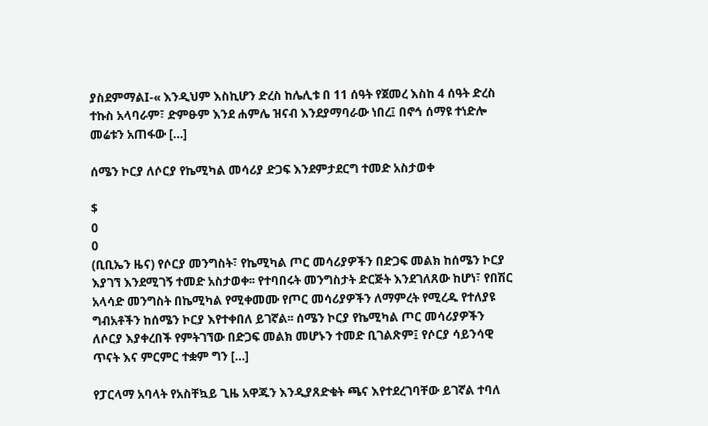ያስደምማልI-« እንዲህም እስኪሆን ድረስ ከሌሊቱ በ 11 ሰዓት የጀመረ እስከ 4 ሰዓት ድረስ ተኩስ አላባራም፣ ድምፁም እንደ ሐምሌ ዝናብ እንደያማባራው ነበረ፤ በኖኅ ሰማዩ ተነድሎ መሬቱን አጠፋው […]

ሰሜን ኮርያ ለሶርያ የኬሚካል መሳሪያ ድጋፍ እንደምታደርግ ተመድ አስታወቀ

$
0
0
(ቢቢኤን ዜና) የሶርያ መንግስት፣ የኬሚካል ጦር መሳሪያዎችን በድጋፍ መልክ ከሰሜን ኮርያ እያገኘ እንደሚገኝ ተመድ አስታወቀ፡፡ የተባበሩት መንግስታት ድርጅት እንደገለጸው ከሆነ፣ የበሽር አላሳድ መንግስት በኬሚካል የሚቀመሙ የጦር መሳሪያዎችን ለማምረት የሚረዱ የተለያዩ ግብአቶችን ከሰሜን ኮርያ እየተቀበለ ይገኛል፡፡ ሰሜን ኮርያ የኬሚካል ጦር መሳሪያዎችን ለሶርያ እያቀረበች የምትገኘው በድጋፍ መልክ መሆኑን ተመድ ቢገልጽም፤ የሶርያ ሳይንሳዊ ጥናት እና ምርምር ተቋም ግን […]

የፓርላማ አባላት የአስቸኳይ ጊዜ አዋጁን እንዲያጸድቁት ጫና እየተደረገባቸው ይገኛል ተባለ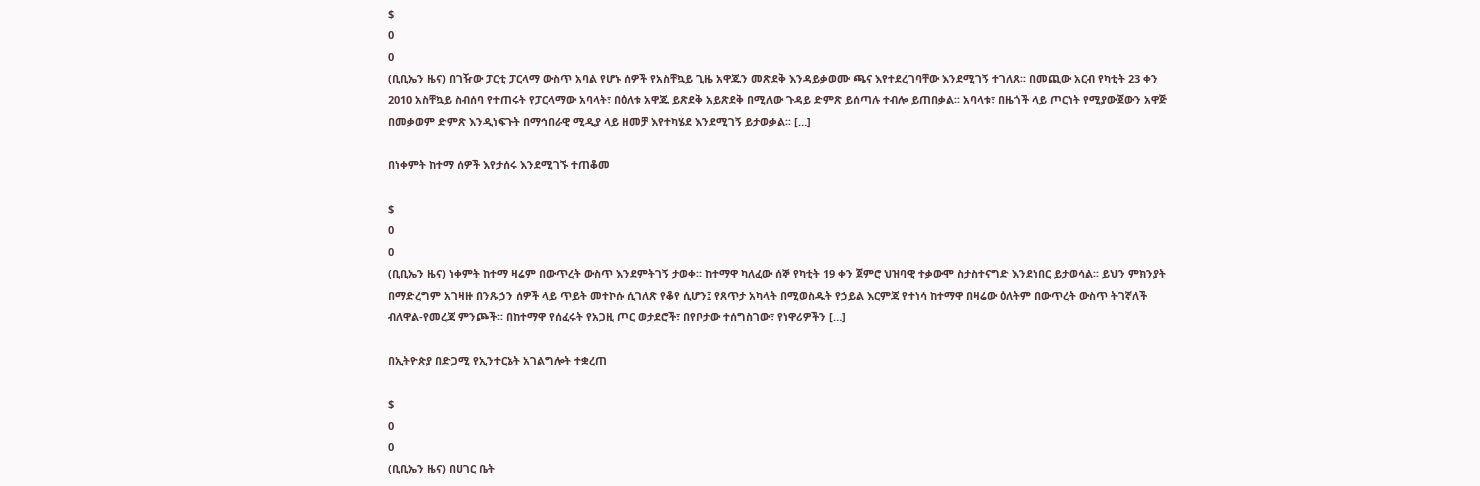$
0
0
(ቢቢኤን ዜና) በገዥው ፓርቲ ፓርላማ ውስጥ አባል የሆኑ ሰዎች የአስቸኳይ ጊዜ አዋጁን መጽደቅ እንዳይቃወሙ ጫና እየተደረገባቸው እንደሚገኝ ተገለጸ፡፡ በመጪው አርብ የካቲት 23 ቀን 2010 አስቸኳይ ስብሰባ የተጠሩት የፓርላማው አባላት፣ በዕለቱ አዋጁ ይጽደቅ አይጽደቅ በሚለው ጉዳይ ድምጽ ይሰጣሉ ተብሎ ይጠበቃል፡፡ አባላቱ፣ በዜጎች ላይ ጦርነት የሚያውጀውን አዋጅ በመቃወም ድምጽ እንዲነፍጉት በማኅበራዊ ሚዲያ ላይ ዘመቻ እየተካሄደ እንደሚገኝ ይታወቃል፡፡ […]

በነቀምት ከተማ ሰዎች እየታሰሩ እንደሚገኙ ተጠቆመ

$
0
0
(ቢቢኤን ዜና) ነቀምት ከተማ ዛሬም በውጥረት ውስጥ እንደምትገኝ ታወቀ፡፡ ከተማዋ ካለፈው ሰኞ የካቲት 19 ቀን ጀምሮ ህዝባዊ ተቃውሞ ስታስተናግድ እንደነበር ይታወሳል፡፡ ይህን ምክንያት በማድረግም አገዛዙ በንጹኃን ሰዎች ላይ ጥይት መተኮሱ ሲገለጽ የቆየ ሲሆን፤ የጸጥታ አካላት በሚወስዱት የኃይል እርምጃ የተነሳ ከተማዋ በዛሬው ዕለትም በውጥረት ውስጥ ትገኛለች ብለዋል-የመረጃ ምንጮች፡፡ በከተማዋ የሰፈሩት የአጋዚ ጦር ወታደሮች፣ በየቦታው ተሰግስገው፣ የነዋሪዎችን […]

በኢትዮጵያ በድጋሚ የኢንተርኔት አገልግሎት ተቋረጠ

$
0
0
(ቢቢኤን ዜና) በሀገር ቤት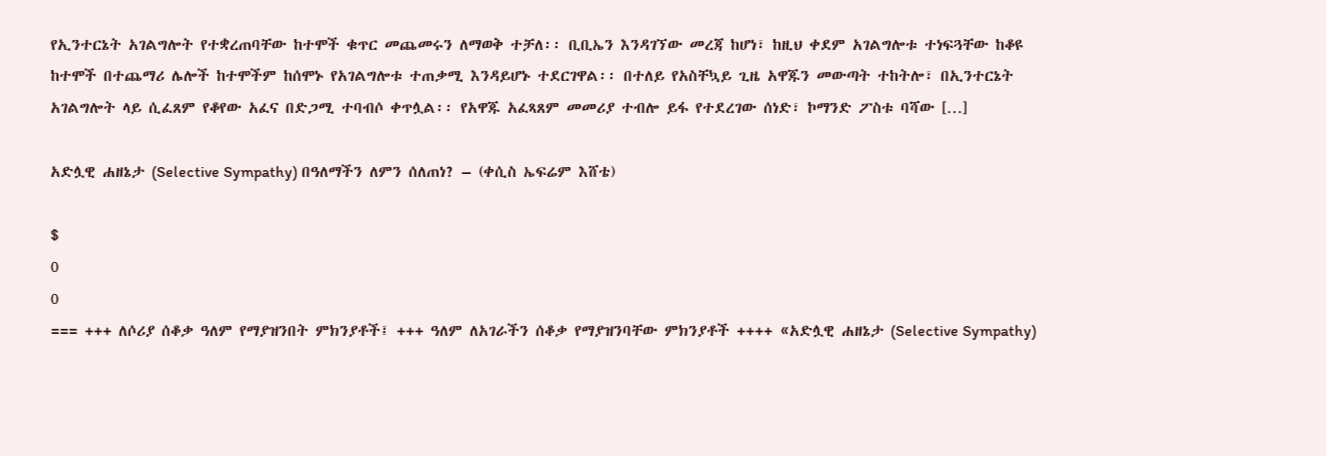የኢንተርኔት አገልግሎት የተቋረጠባቸው ከተሞች ቁጥር መጨመሩን ለማወቅ ተቻለ፡፡ ቢቢኤን እንዳገኘው መረጃ ከሆነ፣ ከዚህ ቀደም አገልግሎቱ ተነፍጓቸው ከቆዩ ከተሞች በተጨማሪ ሌሎች ከተሞችም ከሰሞኑ የአገልግሎቱ ተጠቃሚ እንዳይሆኑ ተደርገዋል፡፡ በተለይ የአስቸኳይ ጊዜ አዋጁን መውጣት ተከትሎ፣ በኢንተርኔት አገልግሎት ላይ ሲፈጸም የቆየው አፈና በድጋሚ ተባብሶ ቀጥሏል፡፡ የአዋጁ አፈጻጸም መመሪያ ተብሎ ይፋ የተደረገው ሰነድ፣ ኮማንድ ፖስቱ ባሻው […]

አድሏዊ ሐዘኔታ (Selective Sympathy) በዓለማችን ለምን ሰለጠነ? – (ቀሲስ ኤፍሬም እሸቴ)

$
0
0
=== +++ ለሶሪያ ሰቆቃ ዓለም የማያዝንበት ምክንያቶች፤ +++ ዓለም ለአገራችን ሰቆቃ የማያዝንባቸው ምክንያቶች ++++ «አድሏዊ ሐዘኔታ (Selective Sympathy)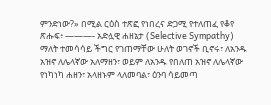ምንድነው?» በሚል ርዕስ ተጽፎ የነበረና ድጋሚ የተለጠፈ የቆየ ጽሑፍ፥ ———- አድሏዊ ሐዘኔታ (Selective Sympathy) ማለት ተመሳሳይ ችግር የገጠማቸው ሁለት ወገኖች ቢኖሩ፣ ለአንዱ አዝኖ ለሌላኛው አለማዘን፣ ወይም ለአንዱ የበለጠ አዝኖ ለሌላኛው የነካነካ ሐዘን፣ አላዘኑም ላለመባል፣ ዕንባ ሳይመጣ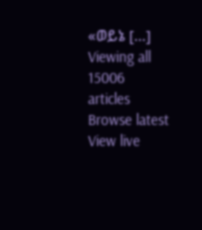«ወይኔ […]
Viewing all 15006 articles
Browse latest View live